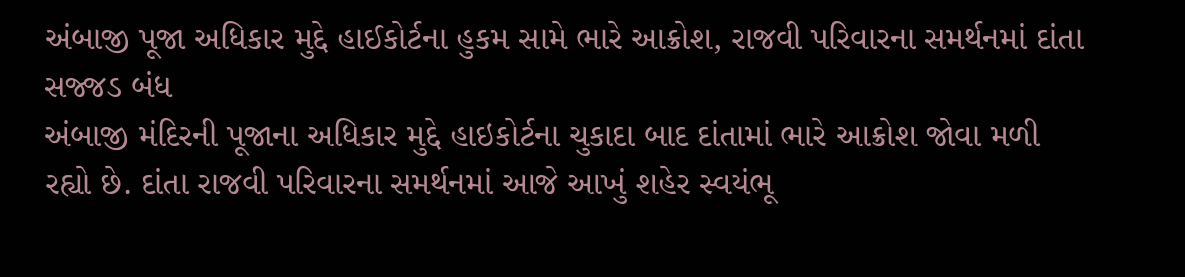અંબાજી પૂજા અધિકાર મુદ્દે હાઈકોર્ટના હુકમ સામે ભારે આક્રોશ, રાજવી પરિવારના સમર્થનમાં દાંતા સજ્જડ બંધ
અંબાજી મંદિરની પૂજાના અધિકાર મુદ્દે હાઇકોર્ટના ચુકાદા બાદ દાંતામાં ભારે આક્રોશ જોવા મળી રહ્યો છે. દાંતા રાજવી પરિવારના સમર્થનમાં આજે આખું શહેર સ્વયંભૂ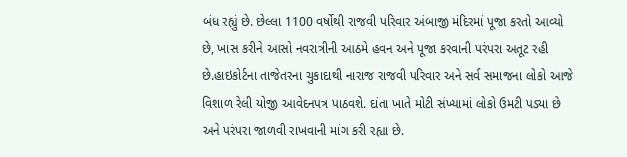બંધ રહ્યું છે. છેલ્લા 1100 વર્ષોથી રાજવી પરિવાર અંબાજી મંદિરમાં પૂજા કરતો આવ્યો છે, ખાસ કરીને આસો નવરાત્રીની આઠમે હવન અને પૂજા કરવાની પરંપરા અતૂટ રહી છે.હાઇકોર્ટના તાજેતરના ચુકાદાથી નારાજ રાજવી પરિવાર અને સર્વ સમાજના લોકો આજે વિશાળ રેલી યોજી આવેદનપત્ર પાઠવશે. દાંતા ખાતે મોટી સંખ્યામાં લોકો ઉમટી પડ્યા છે અને પરંપરા જાળવી રાખવાની માંગ કરી રહ્યા છે.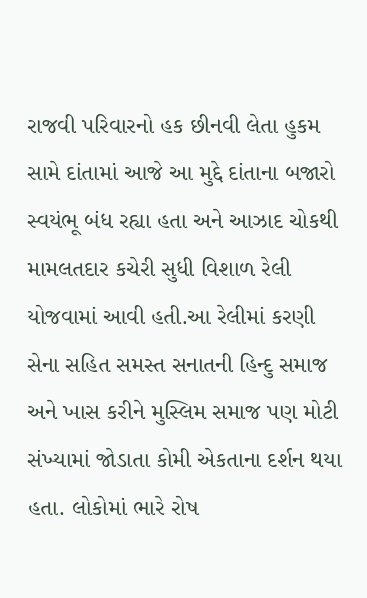રાજવી પરિવારનો હક છીનવી લેતા હુકમ સામે દાંતામાં આજે આ મુદ્દે દાંતાના બજારો સ્વયંભૂ બંધ રહ્યા હતા અને આઝાદ ચોકથી મામલતદાર કચેરી સુધી વિશાળ રેલી યોજવામાં આવી હતી.આ રેલીમાં કરણી સેના સહિત સમસ્ત સનાતની હિન્દુ સમાજ અને ખાસ કરીને મુસ્લિમ સમાજ પણ મોટી સંખ્યામાં જોડાતા કોમી એકતાના દર્શન થયા હતા. લોકોમાં ભારે રોષ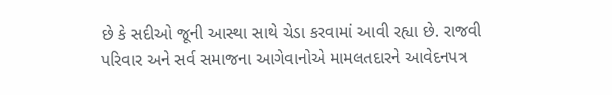છે કે સદીઓ જૂની આસ્થા સાથે ચેડા કરવામાં આવી રહ્યા છે. રાજવી પરિવાર અને સર્વ સમાજના આગેવાનોએ મામલતદારને આવેદનપત્ર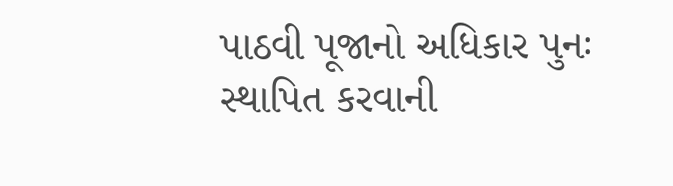પાઠવી પૂજાનો અધિકાર પુનઃ સ્થાપિત કરવાની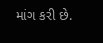માંગ કરી છે.